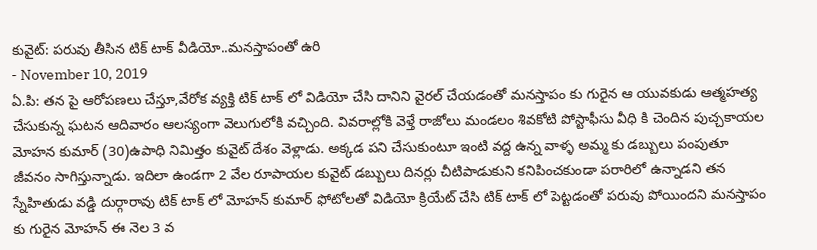కువైట్: పరువు తీసిన టిక్ టాక్ వీడియో..మనస్తాపంతో ఉరి
- November 10, 2019
ఏ.పి: తన పై ఆరోపణలు చేస్తూ,వేరోక వ్యక్తి టిక్ టాక్ లో విడియో చేసి దానిని వైరల్ చేయడంతో మనస్తాపం కు గురైన ఆ యువకుడు ఆత్మహత్య చేసుకున్న ఘటన ఆదివారం ఆలస్యంగా వెలుగులోకి వచ్చింది. వివరాల్లోకి వెళ్తే రాజోలు మండలం శివకోటి పోస్టాఫీసు వీధి కి చెందిన పుచ్చకాయల మోహన కుమార్ (30)ఉపాధి నిమిత్తం కువైట్ దేశం వెళ్లాడు. అక్కడ పని చేసుకుంటూ ఇంటి వద్ద ఉన్న వాళ్ళ అమ్మ కు డబ్బులు పంపుతూ జీవనం సాగిస్తున్నాడు. ఇదిలా ఉండగా 2 వేల రూపాయల కువైట్ డబ్బులు దినర్లు చీటిపాడుకుని కనిపించకుండా పరారిలో ఉన్నాడని తన స్నేహితుడు వడ్డి దుర్గారావు టిక్ టాక్ లో మోహన్ కుమార్ ఫోటోలతో విడియో క్రియేట్ చేసి టిక్ టాక్ లో పెట్టడంతో పరువు పోయిందని మనస్తాపం కు గురైన మోహన్ ఈ నెల 3 వ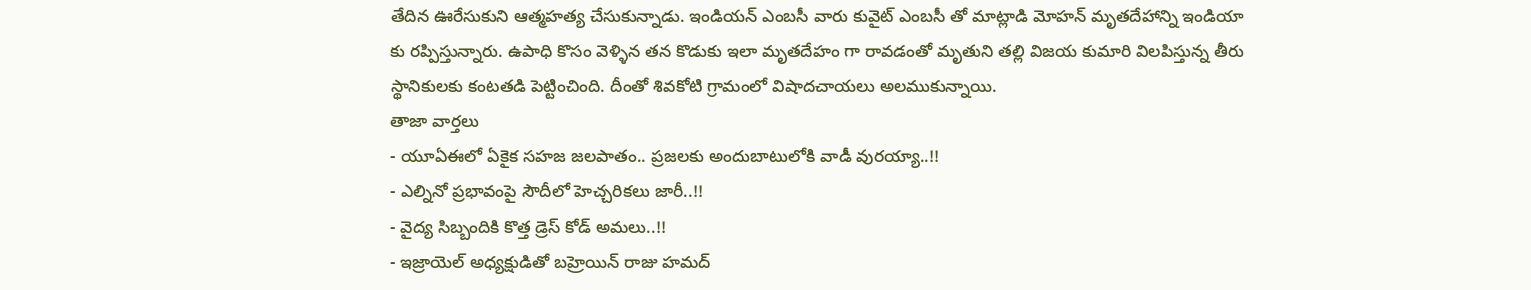తేదిన ఊరేసుకుని ఆత్మహత్య చేసుకున్నాడు. ఇండియన్ ఎంబసీ వారు కువైట్ ఎంబసీ తో మాట్లాడి మోహన్ మృతదేహాన్ని ఇండియా కు రప్పిస్తున్నారు. ఉపాధి కొసం వెళ్ళిన తన కొడుకు ఇలా మృతదేహం గా రావడంతో మృతుని తల్లి విజయ కుమారి విలపిస్తున్న తీరు స్థానికులకు కంటతడి పెట్టించింది. దీంతో శివకోటి గ్రామంలో విషాదచాయలు అలముకున్నాయి.
తాజా వార్తలు
- యూఏఈలో ఏకైక సహజ జలపాతం.. ప్రజలకు అందుబాటులోకి వాడీ వురయ్యా..!!
- ఎల్నినో ప్రభావంపై సౌదీలో హెచ్చరికలు జారీ..!!
- వైద్య సిబ్బందికి కొత్త డ్రెస్ కోడ్ అమలు..!!
- ఇజ్రాయెల్ అధ్యక్షుడితో బహ్రెయిన్ రాజు హమద్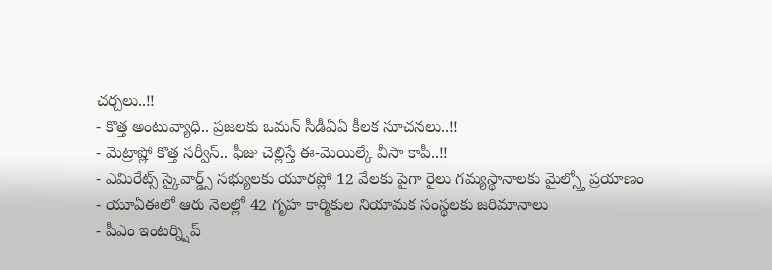చర్చలు..!!
- కొత్త అంటువ్యాధి.. ప్రజలకు ఒమన్ సీడీఏఏ కీలక సూచనలు..!!
- మెట్రాష్లో కొత్త సర్వీస్.. ఫీజు చెల్లిస్తే ఈ-మెయిల్కే వీసా కాపీ..!!
- ఎమిరేట్స్ స్కైవార్డ్స్ సభ్యులకు యూరప్లో 12 వేలకు పైగా రైలు గమ్యస్థానాలకు మైల్స్తో ప్రయాణం
- యూఏఈలో ఆరు నెలల్లో 42 గృహ కార్మికుల నియామక సంస్థలకు జరిమానాలు
- పీఎం ఇంటర్న్షిప్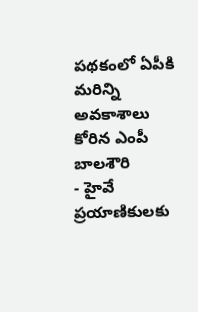పథకంలో ఏపీకి మరిన్ని అవకాశాలు కోరిన ఎంపీ బాలశౌరి
- హైవే ప్రయాణికులకు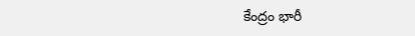కేంద్రం భారీ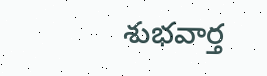శుభవార్త